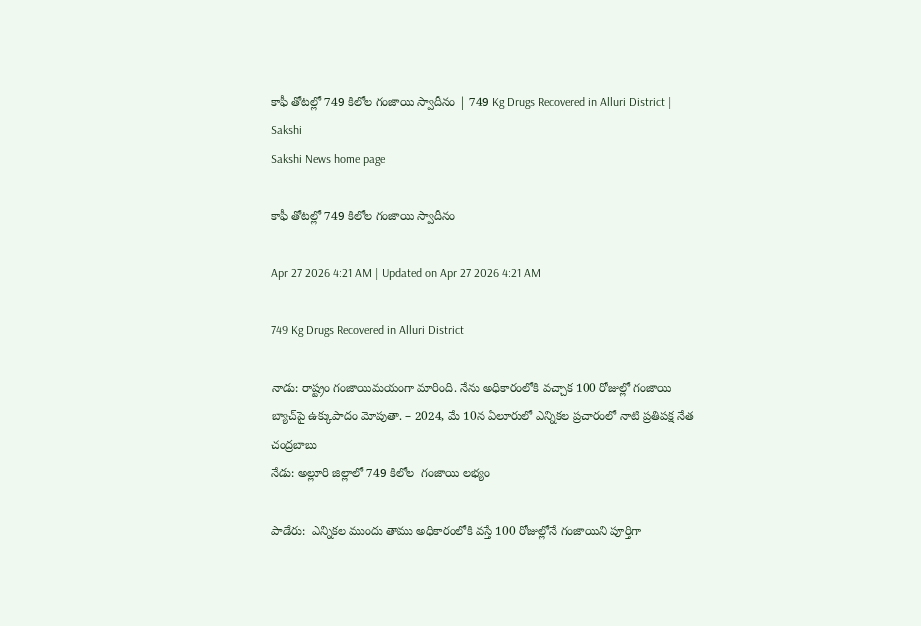కాఫీ తోటల్లో 749 కిలోల గంజాయి స్వాదీనం | 749 Kg Drugs Recovered in Alluri District | Sakshi
Sakshi News home page

కాఫీ తోటల్లో 749 కిలోల గంజాయి స్వాదీనం

Apr 27 2026 4:21 AM | Updated on Apr 27 2026 4:21 AM

749 Kg Drugs Recovered in Alluri District

నాడు: రాష్ట్రం గంజాయిమయంగా మారింది. నేను అధికారంలోకి వచ్చాక 100 రోజుల్లో గంజాయి బ్యాచ్‌పై ఉక్కుపాదం మోపుతా. – 2024, మే 10న ఏలూరులో ఎన్నికల ప్రచారంలో నాటి ప్రతిపక్ష నేత చంద్రబాబు
నేడు: అల్లూరి జిల్లాలో 749 కిలోల  గంజాయి లభ్యం

పాడేరు:  ఎన్నికల ముందు తాము అధికారంలోకి వస్తే 100 రోజుల్లోనే గంజాయిని పూర్తిగా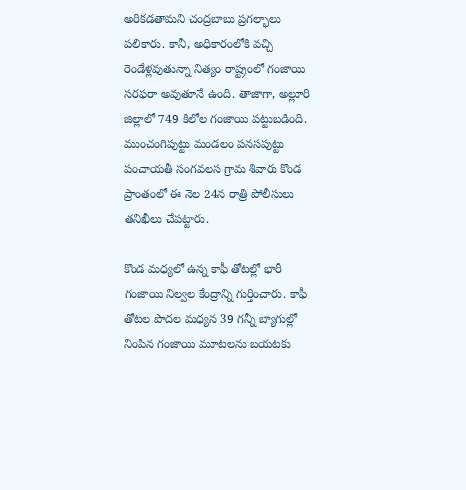అరికడతామని చంద్రబాబు ప్రగల్భాలు పలికారు. కానీ, అధికారంలోకి వచ్చి రెండేళ్లవుతున్నా నిత్యం రాష్ట్రంలో గంజాయి సరఫరా అవుతూనే ఉంది. తాజాగా, అల్లూరి జిల్లాలో 749 కిలోల గంజాయి పట్టుబడింది. ముంచంగిపుట్టు మండలం పనసపుట్టు పంచాయతీ సంగవలస గ్రామ శివారు కొండ ప్రాంతంలో ఈ నెల 24న రాత్రి పోలీసులు తనిఖీలు చేపట్టారు.

కొండ మధ్యలో ఉన్న కాఫీ తోటల్లో భారీ గంజాయి నిల్వల కేంద్రాన్ని గుర్తించారు. కాఫీ తోటల పొదల మధ్యన 39 గన్నీ బ్యాగుల్లో నింపిన గంజాయి మూటలను బయటకు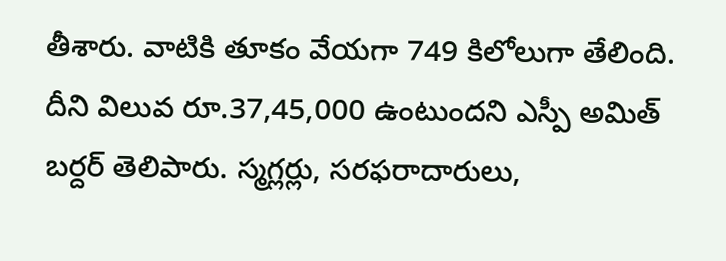తీశారు. వాటికి తూకం వేయగా 749 కిలోలుగా తేలింది. దీని విలువ రూ.37,45,000 ఉంటుందని ఎస్పీ అమిత్‌ బర్దర్‌ తెలిపారు. స్మగ్లర్లు, సరఫరాదారులు,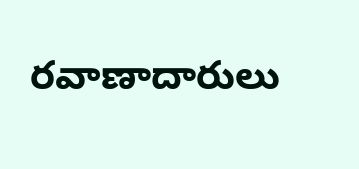రవాణాదారులు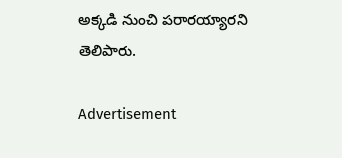అక్కడి నుంచి పరారయ్యారని తెలిపారు.

Advertisement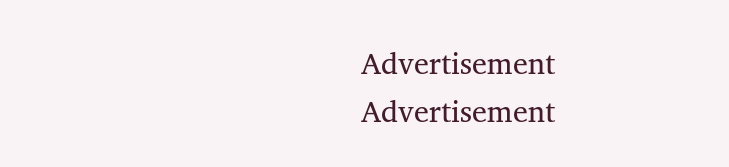Advertisement
Advertisement